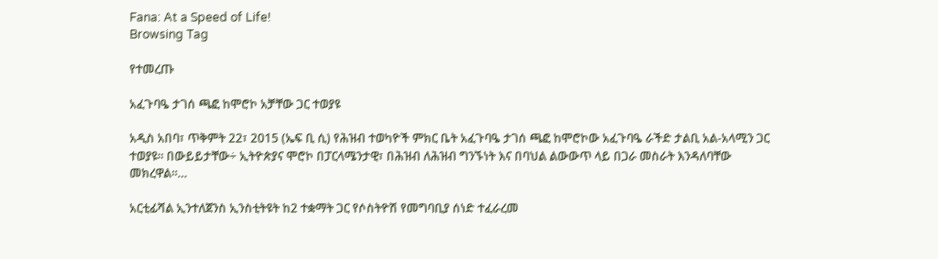Fana: At a Speed of Life!
Browsing Tag

የተመረጡ

አፈጉባዔ ታገሰ ጫፎ ከሞሮኮ አቻቸው ጋር ተወያዩ

አዲስ አበባ፣ ጥቅምት 22፣ 2015 (ኤፍ ቢ ሲ) የሕዝብ ተወካዮች ምክር ቤት አፈጉባዔ ታገሰ ጫፎ ከሞሮኮው አፈጉባዔ ራችድ ታልቢ አል-አላሚን ጋር ተወያዩ፡፡ በውይይታቸው÷ ኢትዮጵያና ሞሮኮ በፓርላሜንታዊ፣ በሕዝብ ለሕዝብ ግንኙነት እና በባህል ልውውጥ ላይ በጋራ መስራት እንዳለባቸው መክረዋል፡፡…

አርቲፊሻል ኢንተለጀንስ ኢንስቲትዩት ከ2 ተቋማት ጋር የሶስትዮሽ የመግባቢያ ሰነድ ተፈራረመ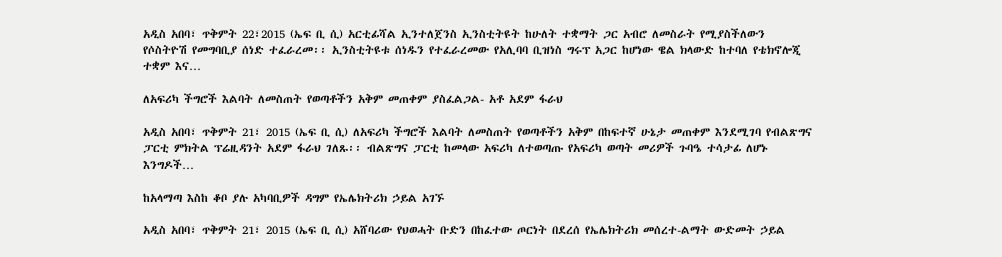አዲስ አበባ፣ ጥቅምት 22፣2015 (ኤፍ ቢ ሲ) አርቲፊሻል ኢንተለጀንስ ኢንስቲትዩት ከሁለት ተቋማት ጋር አብሮ ለመስራት የሚያስችለውን የሶስትዮሽ የመግባቢያ ሰነድ ተፈራረመ፡፡ ኢንስቲትዩቱ ሰነዱን የተፈራረመው የአሊባባ ቢዝነስ ግሩፕ አጋር ከሆነው ዌል ክላውድ ከተባለ የቴክኖሎጂ ተቋም እና…

ለአፍሪካ ችግሮች እልባት ለመስጠት የወጣቶችን አቅም መጠቀም ያስፈልጋል- አቶ አደም ፋራህ

አዲስ አበባ፣ ጥቅምት 21፣ 2015 (ኤፍ ቢ ሲ) ለአፍሪካ ችግሮች እልባት ለመስጠት የወጣቶችን አቅም በከፍተኛ ሁኔታ መጠቀም እንደሚገባ የብልጽግና ፓርቲ ምክትል ፕሬዚዳንት አደም ፋራህ ገለጹ፡፡ ብልጽግና ፓርቲ ከመላው አፍሪካ ለተወጣጡ የአፍሪካ ወጣት መሪዎች ጉባዔ ተሳታፊ ለሆኑ እንግዶች…

ከአላማጣ እስከ ቆቦ ያሉ አካባቢዎች ዳግም የኤሌክትሪክ ኃይል አገኙ

አዲስ አበባ፣ ጥቅምት 21፣ 2015 (ኤፍ ቢ ሲ) አሸባሪው የህወሓት ቡድን በከፈተው ጦርነት በደረሰ የኤሌክትሪክ መሰረተ-ልማት ውድመት ኃይል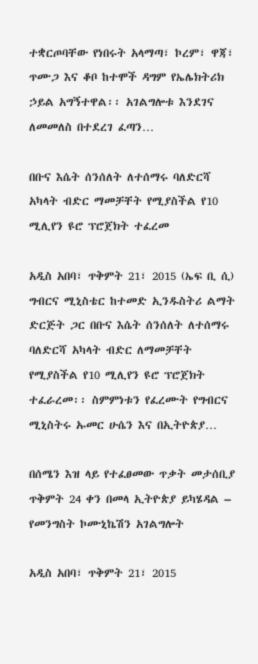ተቋርጦባቸው የነበሩት አላማጣ፣ ኮረም፣ ዋጃ፣ ጥሙጋ እና ቆቦ ከተሞች ዳግም የኤሌክትሪክ ኃይል አግኝተዋል፡፡ አገልግሎቱ እንደገና ለመመለስ በተደረገ ፈጣን…

በቡና እሴት ሰንሰለት ለተሰማሩ ባለድርሻ አካላት ብድር ማመቻቸት የሚያስችል የ10 ሚሊየን ዩሮ ፕሮጀክት ተፈረመ

አዲስ አበባ፣ ጥቅምት 21፣ 2015 (ኤፍ ቢ ሲ) ግብርና ሚኒስቴር ከተመድ ኢንዱስትሪ ልማት ድርጅት ጋር በቡና እሴት ሰንሰለት ለተሰማሩ ባለድርሻ አካላት ብድር ለማመቻቸት የሚያስችል የ10 ሚሊየን ዩሮ ፕሮጀክት ተፈራረመ፡፡ ስምምነቱን የፈረሙት የግብርና ሚኒስትሩ ኡመር ሁሴን እና በኢትዮጵያ…

በሰሜን እዝ ላይ የተፈፀመው ጥቃት መታሰቢያ ጥቅምት 24 ቀን በመላ ኢትዮጵያ ይካሄዳል – የመንግስት ኮሙኒኬሽን አገልግሎት

አዲስ አበባ፣ ጥቅምት 21፣ 2015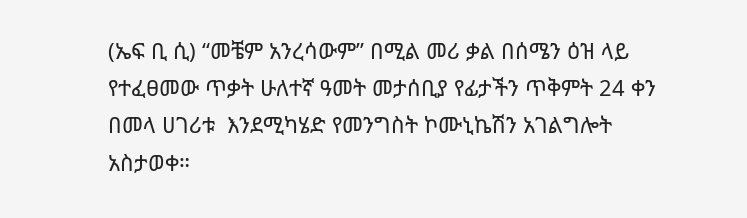(ኤፍ ቢ ሲ) “መቼም አንረሳውም” በሚል መሪ ቃል በሰሜን ዕዝ ላይ የተፈፀመው ጥቃት ሁለተኛ ዓመት መታሰቢያ የፊታችን ጥቅምት 24 ቀን በመላ ሀገሪቱ  እንደሚካሄድ የመንግስት ኮሙኒኬሽን አገልግሎት አስታወቀ።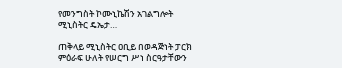የመንግስት ኮሙኒኬሽን አገልግሎት ሚኒስትር ዴኤታ…

ጠቅላይ ሚኒስትር ዐቢይ በወዳጅነት ፓርክ ምዕራፍ ሁለት የሠርግ ሥነ ስርዓታቸውን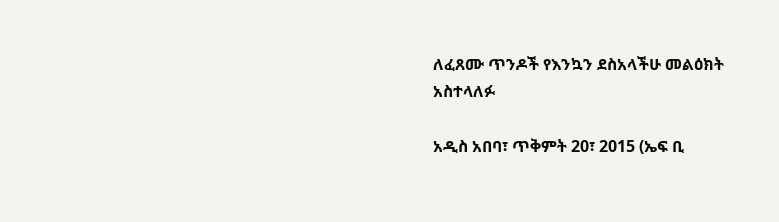ለፈጸሙ ጥንዶች የእንኳን ደስአላችሁ መልዕክት አስተላለፉ

አዲስ አበባ፣ ጥቅምት 20፣ 2015 (ኤፍ ቢ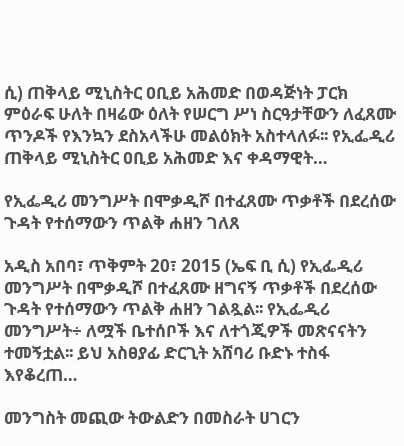ሲ) ጠቅላይ ሚኒስትር ዐቢይ አሕመድ በወዳጅነት ፓርክ ምዕራፍ ሁለት በዛሬው ዕለት የሠርግ ሥነ ስርዓታቸውን ለፈጸሙ ጥንዶች የእንኳን ደስአላችሁ መልዕክት አስተላለፉ፡፡ የኢፌዲሪ ጠቅላይ ሚኒስትር ዐቢይ አሕመድ እና ቀዳማዊት…

የኢፌዲሪ መንግሥት በሞቃዲሾ በተፈጸሙ ጥቃቶች በደረሰው ጉዳት የተሰማውን ጥልቅ ሐዘን ገለጸ

አዲስ አበባ፣ ጥቅምት 20፣ 2015 (ኤፍ ቢ ሲ) የኢፌዲሪ መንግሥት በሞቃዲሾ በተፈጸሙ ዘግናኝ ጥቃቶች በደረሰው ጉዳት የተሰማውን ጥልቅ ሐዘን ገልጿል፡፡ የኢፌዲሪ መንግሥት÷ ለሟች ቤተሰቦች እና ለተጎጂዎች መጽናናትን ተመኝቷል፡፡ ይህ አስፀያፊ ድርጊት አሸባሪ ቡድኑ ተስፋ እየቆረጠ…

መንግስት መጪው ትውልድን በመስራት ሀገርን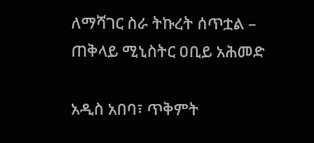ለማሻገር ስራ ትኩረት ሰጥቷል – ጠቅላይ ሚኒስትር ዐቢይ አሕመድ

አዲስ አበባ፣ ጥቅምት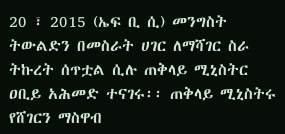20 ፣ 2015 (ኤፍ ቢ ሲ) መንግስት ትውልድን በመስራት ሀገር ለማሻገር ስራ ትኩረት ሰጥቷል ሲሉ ጠቅላይ ሚኒስትር ዐቢይ አሕመድ ተናገሩ፡፡ ጠቅላይ ሚኒስትሩ የሸገርን ማስዋብ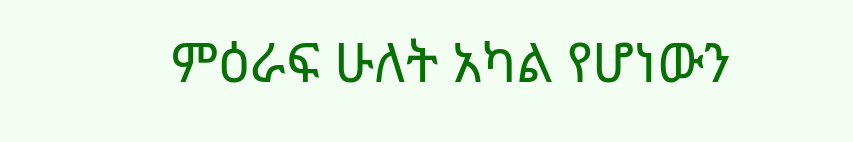ምዕራፍ ሁለት አካል የሆነውን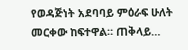የወዳጅነት አደባባይ ምዕራፍ ሁለት መርቀው ከፍተዋል። ጠቅላይ…